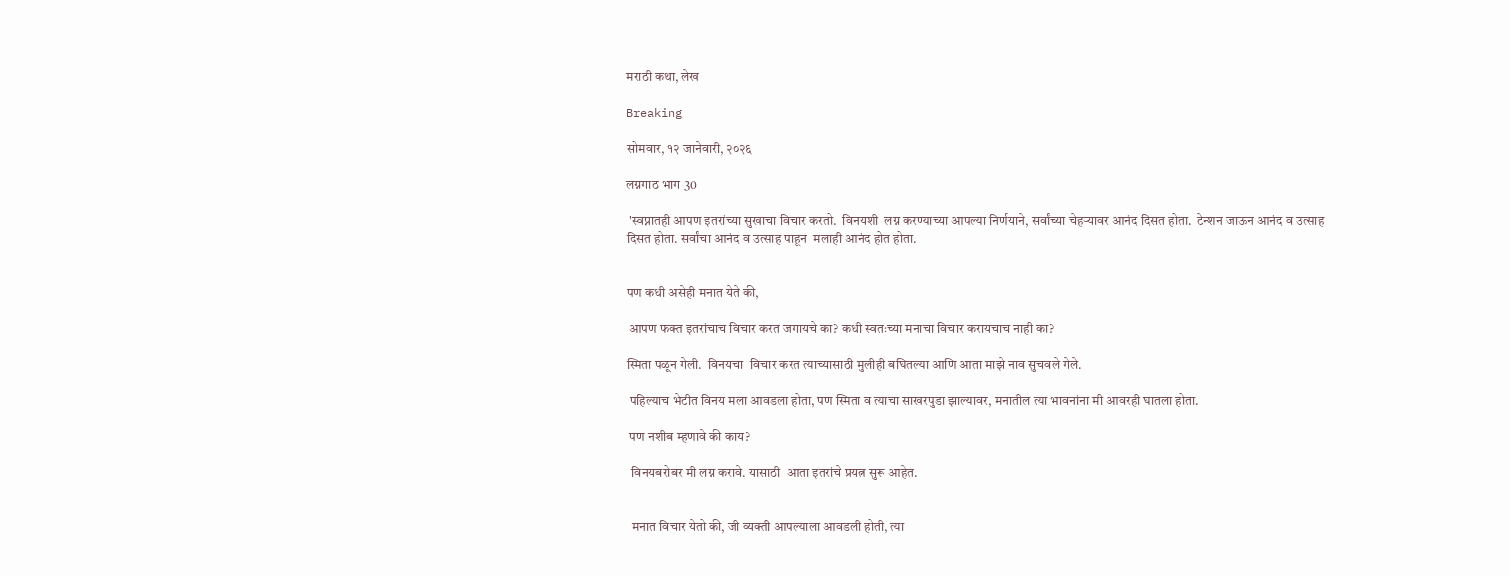मराठी कथा, लेख

Breaking

सोमवार, १२ जानेवारी, २०२६

लग्नगाठ भाग 30

 'स्वप्नातही आपण इतरांच्या सुखाचा विचार करतो.  विनयशी  लग्न करण्याच्या आपल्या निर्णयाने, सर्वांच्या चेहऱ्यावर आनंद दिसत होता.  टेन्शन जाऊन आनंद व उत्साह दिसत होता. सर्वांचा आनंद व उत्साह पाहून  मलाही आनंद होत होता.


पण कधी असेही मनात येते की,

 आपण फक्त इतरांचाच विचार करत जगायचे का? कधी स्वतःच्या मनाचा विचार करायचाच नाही का?

स्मिता पळून गेली.  विनयचा  विचार करत त्याच्यासाठी मुलीही बघितल्या आणि आता माझे नाव सुचवले गेले.

 पहिल्याच भेटीत विनय मला आवडला होता, पण स्मिता व त्याचा साखरपुडा झाल्यावर, मनातील त्या भावनांना मी आवरही घातला होता.

 पण नशीब म्हणावे की काय?

  विनयबरोबर मी लग्न करावे. यासाठी  आता इतरांचे प्रयत्न सुरू आहेत.


  मनात विचार येतो की, जी व्यक्ती आपल्याला आवडली होती, त्या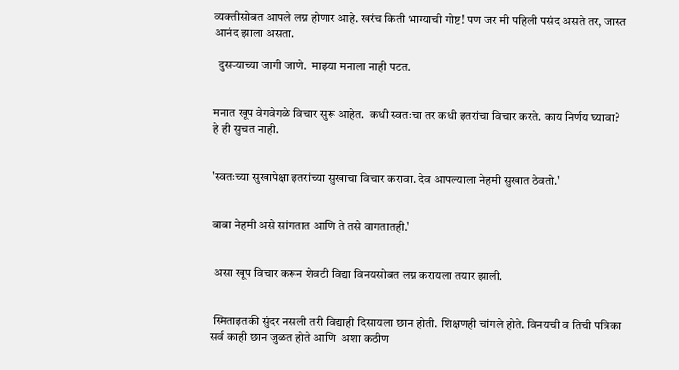व्यक्तीसोबत आपले लग्न होणार आहे. खरंच किती भाग्याची गोष्ट! पण जर मी पहिली पसंद असते तर, जास्त आनंद झाला असता.

  दुसऱ्याच्या जागी जाणे.  माझ्या मनाला नाही पटत.


मनात खूप वेगवेगळे विचार सुरू आहेत.  कधी स्वतःचा तर कधी इतरांचा विचार करते. काय निर्णय घ्यावा?  हे ही सुचत नाही.


'स्वतःच्या सुखापेक्षा इतरांच्या सुखाचा विचार करावा. देव आपल्याला नेहमी सुखात ठेवतो.'


बाबा नेहमी असे सांगतात आणि ते तसे वागतातही.'


 असा खूप विचार करून शेवटी विद्या विनयसोबत लग्न करायला तयार झाली.


 स्मिताइतकी सुंदर नसली तरी विद्याही दिसायला छान होती. शिक्षणही चांगले होते. विनयची व तिची पत्रिका सर्व काही छान जुळत होते आणि  अशा कठीण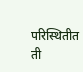परिस्थितीत ती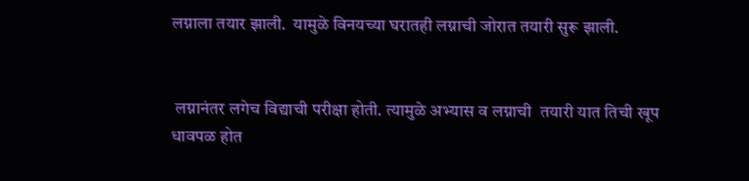लग्नाला तयार झाली.  यामुळे विनयच्या घरातही लग्नाची जोरात तयारी सुरू झाली.


 लग्नानंतर लगेच विद्याची परीक्षा होती. त्यामुळे अभ्यास व लग्नाची  तयारी यात तिची खूप धावपळ होत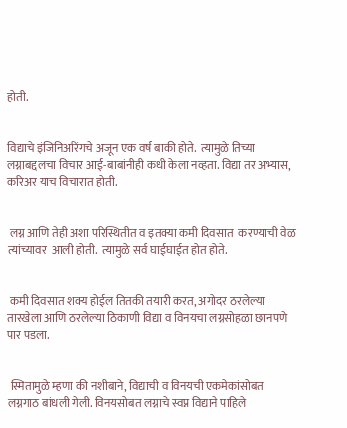होती.


विद्याचे इंजिनिअरिंगचे अजून एक वर्ष बाकी होते.  त्यामुळे तिच्या लग्नाबद्दलचा विचार आई-बाबांनीही कधी केला नव्हता. विद्या तर अभ्यास, करिअर याच विचारात होती.


 लग्न आणि तेही अशा परिस्थितीत व इतक्या कमी दिवसात  करण्याची वेळ त्यांच्यावर  आली होती.  त्यामुळे सर्व घाईघाईत होत होते.


 कमी दिवसात शक्य होईल तितकी तयारी करत, अगोदर ठरलेल्या तारखेला आणि ठरलेल्या ठिकाणी विद्या व विनयचा लग्नसोहळा छानपणे पार पडला.


 स्मितामुळे म्हणा की नशीबाने, विद्याची व विनयची एकमेकांसोबत लग्नगाठ बांधली गेली. विनयसोबत लग्नाचे स्वप्न विद्याने पाहिले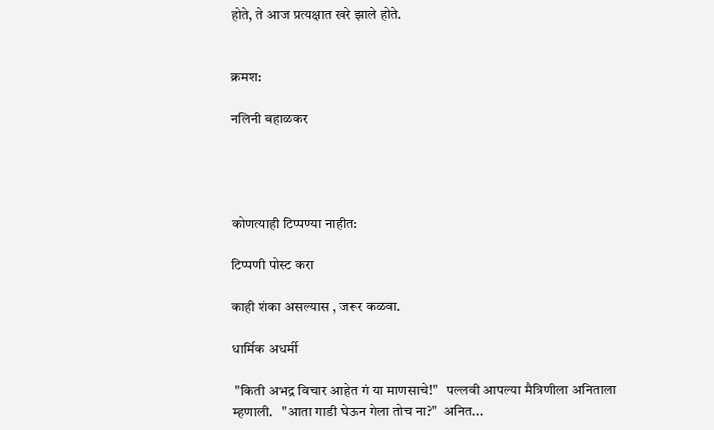होते, ते आज प्रत्यक्षात खरे झाले होते.


क्रमश:

नलिनी बहाळकर




कोणत्याही टिप्पण्‍या नाहीत:

टिप्पणी पोस्ट करा

काही शंका असल्यास , जरूर कळवा.

धार्मिक अधर्मी

 "किती अभद्र विचार आहेत गं या माणसाचे!"   पल्लवी आपल्या मैत्रिणीला अनिताला म्हणाली.   "आता गाडी घेऊन गेला तोच ना?"  अनित...